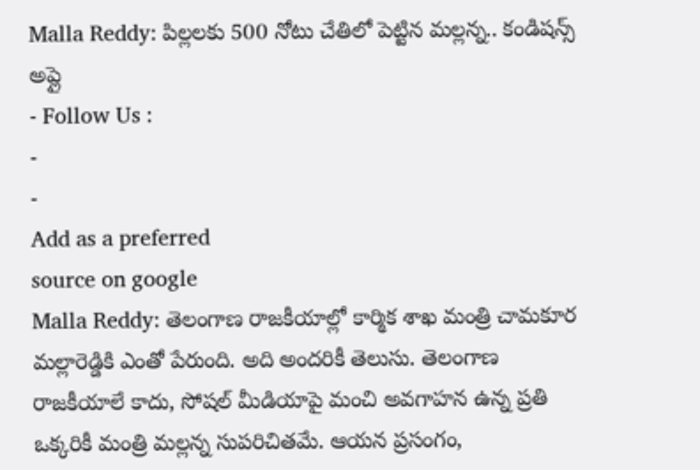Malla Reddy: పిల్లలకు 500 నోటు చేతిలో పెట్టిన మల్లన్న.. కండిషన్స్ అప్లై
- Follow Us :
-
-
Add as a preferred
source on google
Malla Reddy: తెలంగాణ రాజకీయాల్లో కార్మిక శాఖ మంత్రి చామకూర మల్లారెడ్డికి ఎంతో పేరుంది. అది అందరికీ తెలుసు. తెలంగాణ రాజకీయాలే కాదు, సోషల్ మీడియాపై మంచి అవగాహన ఉన్న ప్రతి ఒక్కరికీ మంత్రి మల్లన్న సుపరిచితమే. ఆయన ప్రసంగం,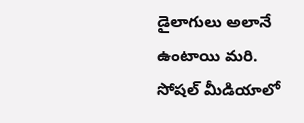డైలాగులు అలానే ఉంటాయి మరి. సోషల్ మీడియాలో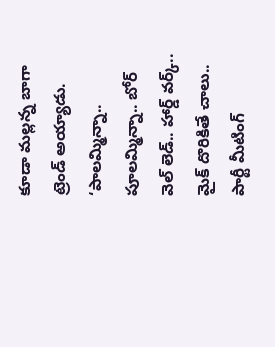కూడా మల్లన్న బాగా ట్రెండ్ అయ్యాడు. ‘పాలమ్మిన్నా.. పూలమ్మిన్నా.. బోర్ వెల్ లెడ్.. హార్డ్ వర్క్.. మైక్ దొరికితే చాలు.. పార్టీ మీటింగ్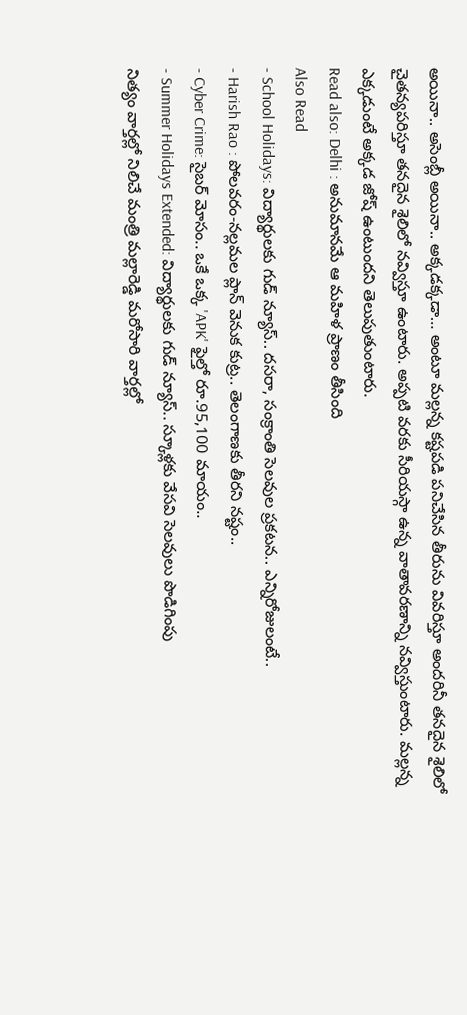అయినా.. అసెంబ్లీ అయినా.. అక్కడక్కడా… అంటూ మల్లన్న కష్టపడి పనిచేసిన తీరును వివరిస్తూ అందరినీ తనదైన శైలిలో చైతన్యపరిస్తూ తనదైన శైలిలో నవ్విస్తూ ఉంటారు. అప్పటి వరకు సీరియస్గా ఉన్న వాతావరణాన్ని నవ్విస్తుంటారు. మల్లన్న ఎక్కడుంటే అక్కడ జోష్ ఉంటుందని తెలుపుతుంటారు.
Read also: Delhi : అనుమానమే ఆ మహిళ ప్రాణం తీసింది
Also Read
- School Holidays: విద్యార్థులకు గుడ్ న్యూస్.. దసరా, సంక్రాంతి సెలవుల ప్రకటన.. ఎన్నిరోజులంటే..
- Harish Rao : పోలవరం-నల్లమల ప్లాన్ వెనుక కుట్ర.. తెలంగాణకు తీరని నష్టం..
- Cyber Crime: సైబర్ మోసం.. ఒకే ఒక్క 'APK' ఫైల్తో రూ.95,100 మాయం..
- Summer Holidays Extended: విద్యార్థులకు గుడ్ న్యూస్.. స్కూళ్లకు వేసవి సెలవులు పొడిగింపు
నిత్యం వార్తల్లో నిలిచే మంత్రి మల్లారెడ్డి మరోసారి వార్తల్లో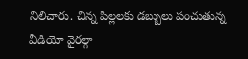నిలిచారు. చిన్న పిల్లలకు డబ్బులు పంచుతున్న వీడియో వైరల్గా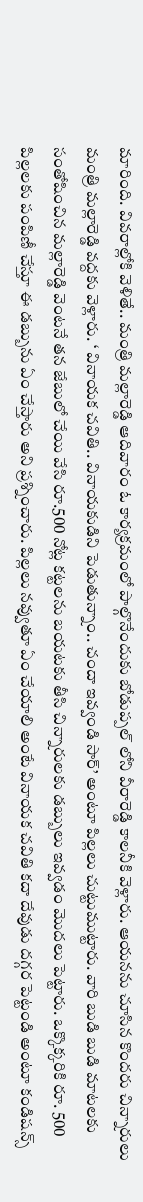మారింది. వివరాల్లోకి వెళితే.. మంత్రి మల్లారెడ్డి ఆదివారం ఓ కార్యక్రమంలో పాల్గొనేందుకు బోడుప్పల్ లోని వీరారెడ్డి కాలనీకి వెళ్లారు. ఆయనను చూసిన కొందరు చిన్నారులు మంత్రి మల్లారెడ్డి వద్దకు వెళ్లారు. ‘ వినాయక చవితి.. వినాయకుడిని పెడుతున్నాం.. చందా ఇవ్వండి సార్’ అంటూ పిల్లలు చుట్టుముట్టారు. వారి బుడి బుడి మాటలకు సంతోషించిన మల్లారెడ్డి వెంటనే తన జేబులో చేయి వేసి రూ.500 నోట్ల కట్టలను బయటకు తీసి చిన్నారులకు డబ్బులు ఇవ్వడం మొదలు పెట్టారు. ఒక్కొక్కరికి రూ. 500 పిల్లలకు పంపిణీ చేస్తూ ఈ డబ్బును ఏం చేస్తారు అని ప్రశ్నించారు. పిల్లలు నవ్వుతూ ఏం చేయాలి అంటే వినాయక చవితి కదా దేవుడు దగ్గర పెట్టండి అంటూ కండిషన్స్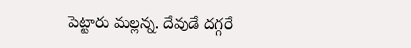పెట్టారు మల్లన్న. దేవుడే దగ్గరే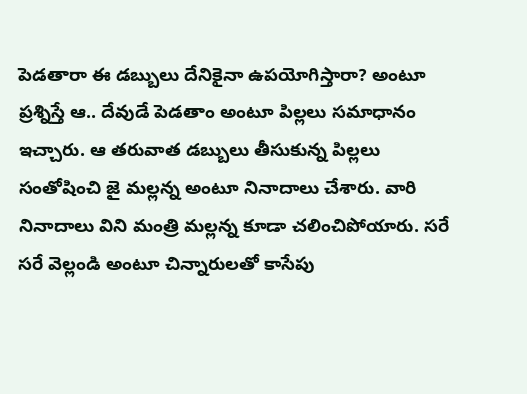పెడతారా ఈ డబ్బులు దేనికైనా ఉపయోగిస్తారా? అంటూ ప్రశ్నిస్తే ఆ.. దేవుడే పెడతాం అంటూ పిల్లలు సమాధానం ఇచ్చారు. ఆ తరువాత డబ్బులు తీసుకున్న పిల్లలు సంతోషించి జై మల్లన్న అంటూ నినాదాలు చేశారు. వారి నినాదాలు విని మంత్రి మల్లన్న కూడా చలించిపోయారు. సరే సరే వెల్లండి అంటూ చిన్నారులతో కాసేపు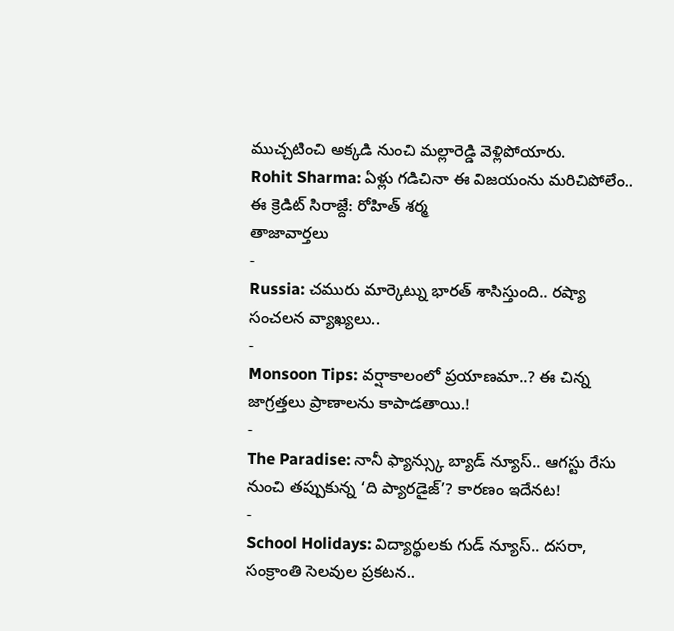ముచ్చటించి అక్కడి నుంచి మల్లారెడ్డి వెళ్లిపోయారు.
Rohit Sharma: ఏళ్లు గడిచినా ఈ విజయంను మరిచిపోలేం.. ఈ క్రెడిట్ సిరాజ్దే: రోహిత్ శర్మ
తాజావార్తలు
-
Russia: చమురు మార్కెట్ను భారత్ శాసిస్తుంది.. రష్యా సంచలన వ్యాఖ్యలు..
-
Monsoon Tips: వర్షాకాలంలో ప్రయాణమా..? ఈ చిన్న జాగ్రత్తలు ప్రాణాలను కాపాడతాయి.!
-
The Paradise: నానీ ఫ్యాన్స్కు బ్యాడ్ న్యూస్.. ఆగస్టు రేసు నుంచి తప్పుకున్న ‘ది ప్యారడైజ్’? కారణం ఇదేనట!
-
School Holidays: విద్యార్థులకు గుడ్ న్యూస్.. దసరా, సంక్రాంతి సెలవుల ప్రకటన..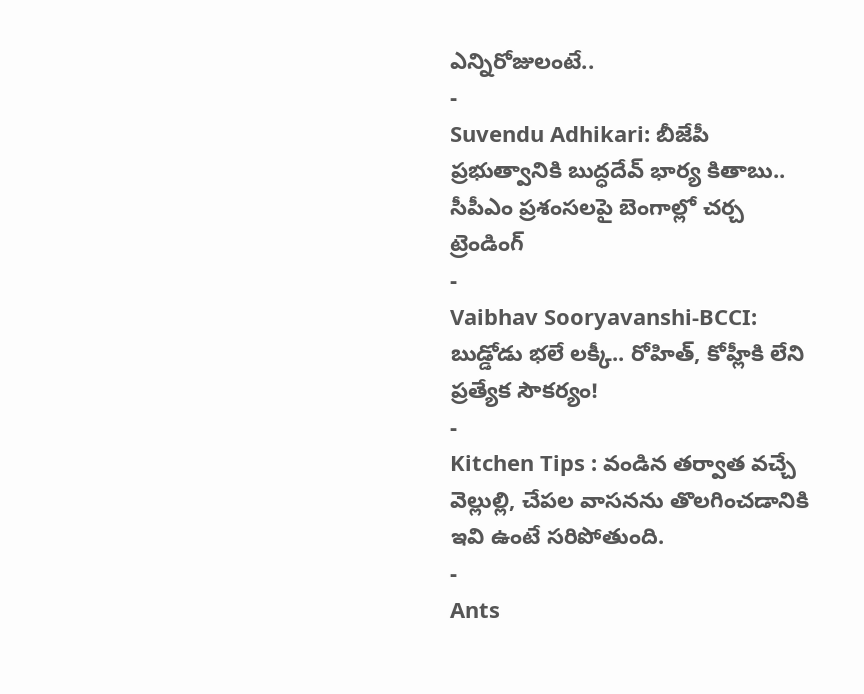ఎన్నిరోజులంటే..
-
Suvendu Adhikari: బీజేపీ ప్రభుత్వానికి బుద్ధదేవ్ భార్య కితాబు.. సీపీఎం ప్రశంసలపై బెంగాల్లో చర్చ
ట్రెండింగ్
-
Vaibhav Sooryavanshi-BCCI: బుడ్డోడు భలే లక్కీ.. రోహిత్, కోహ్లీకి లేని ప్రత్యేక సౌకర్యం!
-
Kitchen Tips : వండిన తర్వాత వచ్చే వెల్లుల్లి, చేపల వాసనను తొలగించడానికి ఇవి ఉంటే సరిపోతుంది.
-
Ants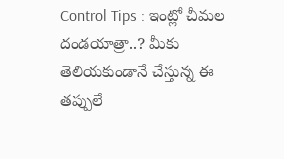Control Tips : ఇంట్లో చీమల దండయాత్రా..? మీకు తెలియకుండానే చేస్తున్న ఈ తప్పులే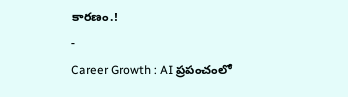కారణం.!
-
Career Growth : AI ప్రపంచంలో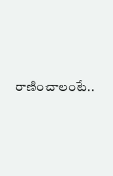రాణించాలంటే..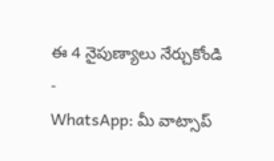ఈ 4 నైపుణ్యాలు నేర్చుకోండి
-
WhatsApp: మీ వాట్సాప్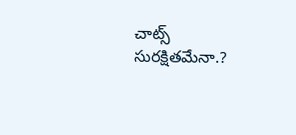చాట్స్ సురక్షితమేనా.?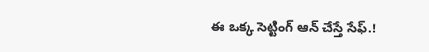ఈ ఒక్క సెట్టింగ్ ఆన్ చేస్తే సేఫ్.!